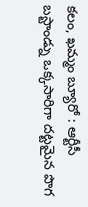కలం, ఖమ్మం బ్యూరో : ఆర్టీసీ బస్టాండ్ను ఒక్కసారిగా దట్టమైన పొగ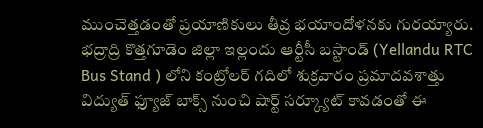ముంచెత్తడంతో ప్రయాణికులు తీవ్ర భయాందోళనకు గురయ్యారు. భద్రాద్రి కొత్తగూడెం జిల్లా ఇల్లందు ఆర్టీసీ బస్టాండ్ (Yellandu RTC Bus Stand ) లోని కంట్రోలర్ గదిలో శుక్రవారం ప్రమాదవశాత్తు విద్యుత్ ఫ్యూజ్ బాక్స్ నుంచి షార్ట్ సర్క్యూట్ కావడంతో ఈ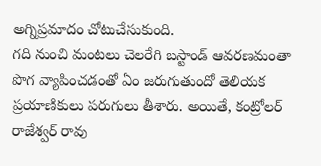అగ్నిప్రమాదం చోటుచేసుకుంది.
గది నుంచి మంటలు చెలరేగి బస్టాండ్ ఆవరణమంతా పొగ వ్యాపించడంతో ఏం జరుగుతుందో తెలియక ప్రయాణికులు పరుగులు తీశారు. అయితే, కంట్రోలర్ రాజేశ్వర్ రావు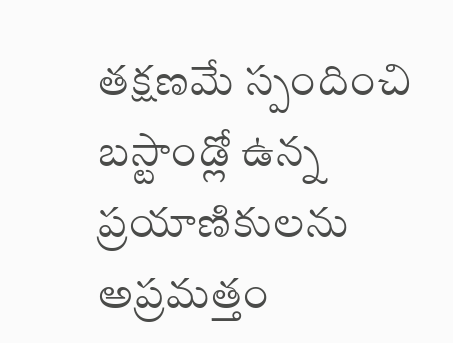తక్షణమే స్పందించి బస్టాండ్లో ఉన్న ప్రయాణికులను అప్రమత్తం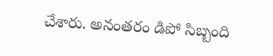చేశారు. అనంతరం డిపో సిబ్బంది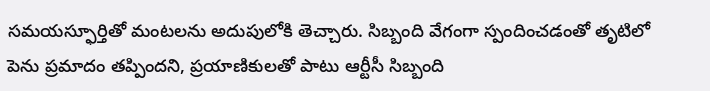సమయస్ఫూర్తితో మంటలను అదుపులోకి తెచ్చారు. సిబ్బంది వేగంగా స్పందించడంతో తృటిలో పెను ప్రమాదం తప్పిందని, ప్రయాణికులతో పాటు ఆర్టీసీ సిబ్బంది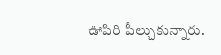ఊపిరి పీల్చుకున్నారు.